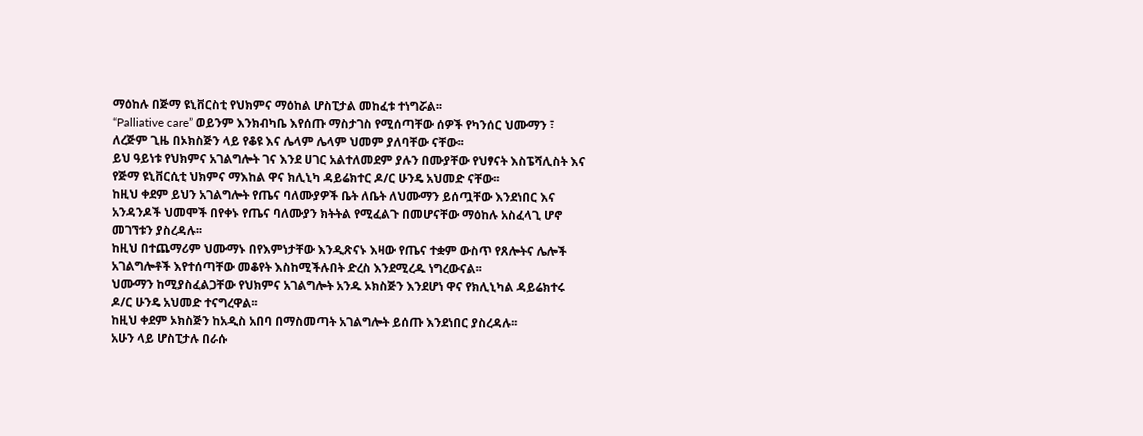ማዕከሉ በጅማ ዩኒቨርስቲ የህክምና ማዕከል ሆስፒታል መከፈቱ ተነግሯል፡፡
“Palliative care” ወይንም እንክብካቤ እየሰጡ ማስታገስ የሚሰጣቸው ሰዎች የካንሰር ህሙማን ፣ ለረጅም ጊዜ በኦክስጅን ላይ የቆዩ እና ሌላም ሌላም ህመም ያለባቸው ናቸው፡፡
ይህ ዓይነቱ የህክምና አገልግሎት ገና እንደ ሀገር አልተለመደም ያሉን በሙያቸው የህፃናት እስፔሻሊስት እና የጅማ ዩኒቨርሲቲ ህክምና ማእከል ዋና ክሊኒካ ዳይሬክተር ዶ/ር ሁንዴ አህመድ ናቸው፡፡
ከዚህ ቀደም ይህን አገልግሎት የጤና ባለሙያዎች ቤት ለቤት ለህሙማን ይሰጧቸው እንደነበር እና አንዳንዶች ህመሞች በየቀኑ የጤና ባለሙያን ክትትል የሚፈልጉ በመሆናቸው ማዕከሉ አስፈላጊ ሆኖ መገኘቱን ያስረዳሉ፡፡
ከዚህ በተጨማሪም ህሙማኑ በየእምነታቸው እንዲጽናኑ እዛው የጤና ተቋም ውስጥ የጸሎትና ሌሎች አገልግሎቶች እየተሰጣቸው መቆየት እስከሚችሉበት ድረስ እንደሚረዱ ነግረውናል፡፡
ህሙማን ከሚያስፈልጋቸው የህክምና አገልግሎት አንዱ ኦክስጅን እንደሆነ ዋና የክሊኒካል ዳይሬክተሩ ዶ/ር ሁንዴ አህመድ ተናግረዋል፡፡
ከዚህ ቀደም ኦክስጅን ከአዲስ አበባ በማስመጣት አገልግሎት ይሰጡ እንደነበር ያስረዳሉ፡፡
አሁን ላይ ሆስፒታሉ በራሱ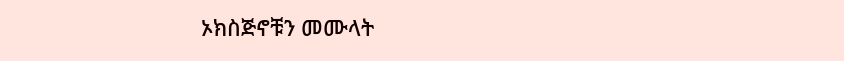ኦክስጅኖቹን መሙላት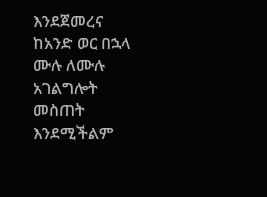እንደጀመረና ከአንድ ወር በኋላ ሙሉ ለሙሉ አገልግሎት መስጠት እንደሚችልም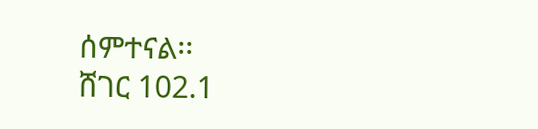ሰምተናል፡፡
ሸገር 102.1